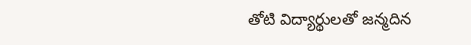తోటి విద్యార్థులతో జన్మదిన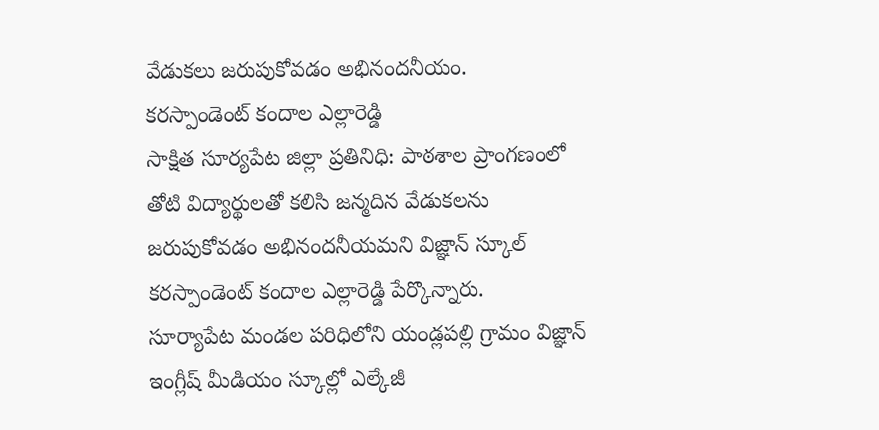వేడుకలు జరుపుకోవడం అభినందనీయం.
కరస్పాండెంట్ కందాల ఎల్లారెడ్డి
సాక్షిత సూర్యపేట జిల్లా ప్రతినిధి: పాఠశాల ప్రాంగణంలో తోటి విద్యార్థులతో కలిసి జన్మదిన వేడుకలను జరుపుకోవడం అభినందనీయమని విజ్ఞాన్ స్కూల్ కరస్పాండెంట్ కందాల ఎల్లారెడ్డి పేర్కొన్నారు.
సూర్యాపేట మండల పరిధిలోని యండ్లపల్లి గ్రామం విజ్ఞాన్ ఇంగ్లీష్ మీడియం స్కూల్లో ఎల్కేజీ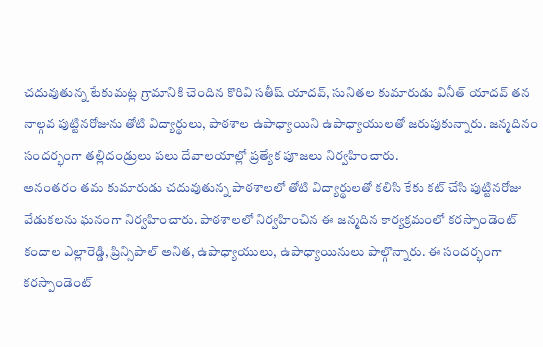చదువుతున్న టేకుమట్ల గ్రామానికి చెందిన కొరివి సతీష్ యాదవ్, సునితల కుమారుడు వినీత్ యాదవ్ తన నాల్గవ పుట్టినరోజును తోటి విద్యార్థులు, పాఠశాల ఉపాధ్యాయిని ఉపాధ్యాయులతో జరుపుకున్నారు. జన్మదినం సందర్భంగా తల్లిదండ్రులు పలు దేవాలయాల్లో ప్రత్యేక పూజలు నిర్వహించారు.
అనంతరం తమ కుమారుడు చదువుతున్న పాఠశాలలో తోటి విద్యార్థులతో కలిసి కేకు కట్ చేసి పుట్టినరోజు వేడుకలను ఘనంగా నిర్వహించారు. పాఠశాలలో నిర్వహించిన ఈ జన్మదిన కార్యక్రమంలో కరస్పాండెంట్ కందాల ఎల్లారెడ్డి, ప్రిన్సిపాల్ అనిత, ఉపాధ్యాయులు, ఉపాధ్యాయినులు పాల్గొన్నారు. ఈ సందర్భంగా కరస్పాండెంట్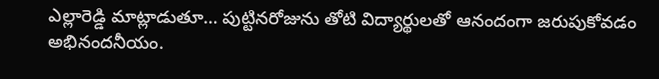ఎల్లారెడ్డి మాట్లాడుతూ… పుట్టినరోజును తోటి విద్యార్థులతో ఆనందంగా జరుపుకోవడం అభినందనీయం.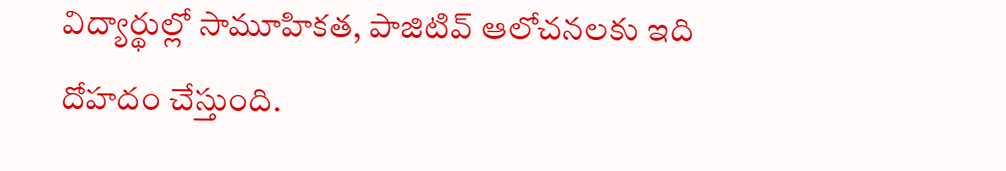విద్యార్థుల్లో సామూహికత, పాజిటివ్ ఆలోచనలకు ఇది దోహదం చేస్తుంది.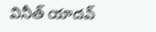వినీత్ యాదవ్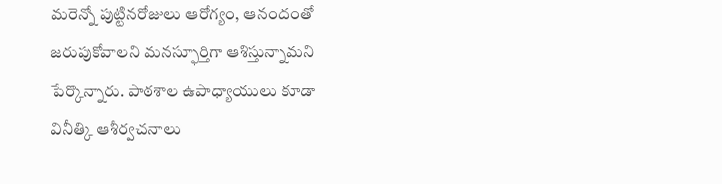మరెన్నో పుట్టినరోజులు ఆరోగ్యం, ఆనందంతో జరుపుకోవాలని మనస్ఫూర్తిగా ఆశిస్తున్నామని పేర్కొన్నారు. పాఠశాల ఉపాధ్యాయులు కూడా వినీత్కి ఆశీర్వచనాలు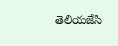తెలియజేసి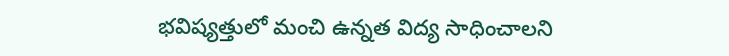భవిష్యత్తులో మంచి ఉన్నత విద్య సాధించాలని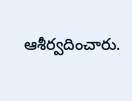ఆశీర్వదించారు.